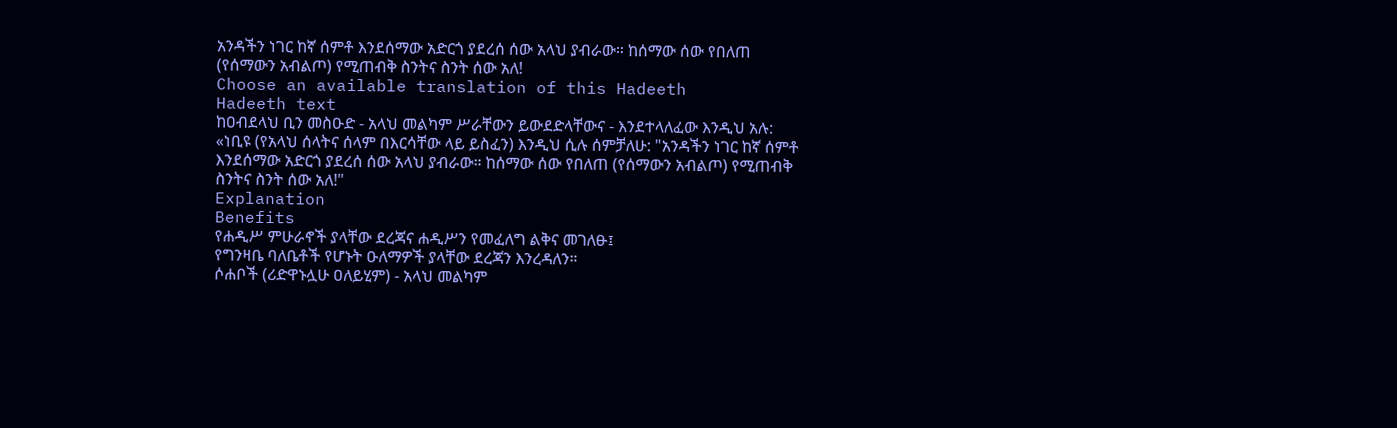አንዳችን ነገር ከኛ ሰምቶ እንደሰማው አድርጎ ያደረሰ ሰው አላህ ያብራው። ከሰማው ሰው የበለጠ (የሰማውን አብልጦ) የሚጠብቅ ስንትና ስንት ሰው አለ!
Choose an available translation of this Hadeeth
Hadeeth text
ከዐብደላህ ቢን መስዑድ - አላህ መልካም ሥራቸውን ይውደድላቸውና - እንደተላለፈው እንዲህ አሉ: «ነቢዩ (የአላህ ሰላትና ሰላም በእርሳቸው ላይ ይስፈን) እንዲህ ሲሉ ሰምቻለሁ: "አንዳችን ነገር ከኛ ሰምቶ እንደሰማው አድርጎ ያደረሰ ሰው አላህ ያብራው። ከሰማው ሰው የበለጠ (የሰማውን አብልጦ) የሚጠብቅ ስንትና ስንት ሰው አለ!"
Explanation
Benefits
የሐዲሥ ምሁራኖች ያላቸው ደረጃና ሐዲሥን የመፈለግ ልቅና መገለፁ፤
የግንዛቤ ባለቤቶች የሆኑት ዑለማዎች ያላቸው ደረጃን እንረዳለን።
ሶሐቦች (ሪድዋኑሏሁ ዐለይሂም) - አላህ መልካም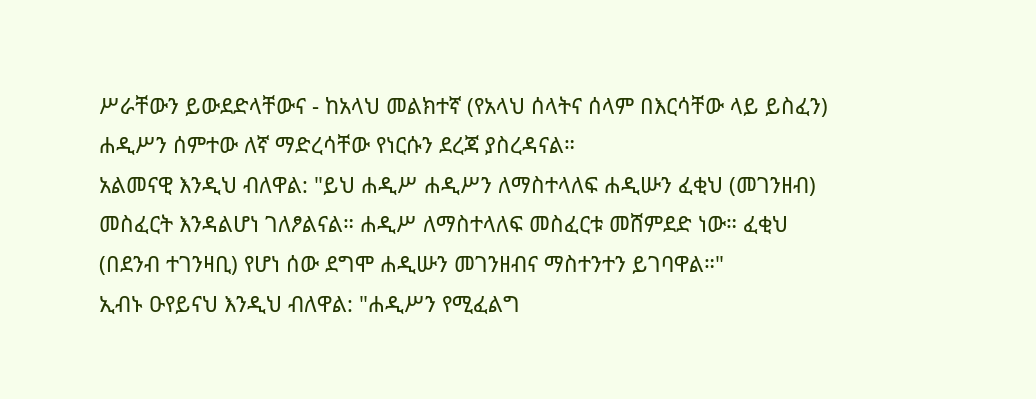ሥራቸውን ይውደድላቸውና - ከአላህ መልክተኛ (የአላህ ሰላትና ሰላም በእርሳቸው ላይ ይስፈን) ሐዲሥን ሰምተው ለኛ ማድረሳቸው የነርሱን ደረጃ ያስረዳናል።
አልመናዊ እንዲህ ብለዋል: "ይህ ሐዲሥ ሐዲሥን ለማስተላለፍ ሐዲሡን ፈቂህ (መገንዘብ) መስፈርት እንዳልሆነ ገለፆልናል። ሐዲሥ ለማስተላለፍ መስፈርቱ መሸምደድ ነው። ፈቂህ (በደንብ ተገንዛቢ) የሆነ ሰው ደግሞ ሐዲሡን መገንዘብና ማስተንተን ይገባዋል።"
ኢብኑ ዑየይናህ እንዲህ ብለዋል: "ሐዲሥን የሚፈልግ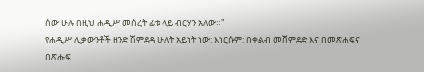ሰው ሁሉ በዚህ ሐዲሥ መሰረት ፊቱ ላይ ብርሃን አለው።"
የሐዲሥ ሊቃውንቶች ዘንድ ሽምደዳ ሁለት አይነት ነው: እነርሱም: በቀልብ መሸምደድ እና በመጽሐፍና በጽሑፍ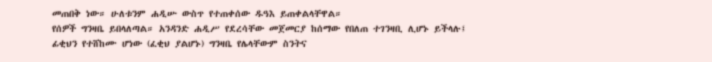መጠበቅ ነው። ሁለቱንም ሐዲሡ ውስጥ የተጠቀሰው ዱዓእ ይጠቀልላቸዋል።
የሰዎች ግንዛቤ ይበላለጣል። አንዳንድ ሐዲሥ የደረሳቸው መጀመርያ ከሰማው የበለጠ ተገንዛቢ ሊሆኑ ይችላሉ፤ ፊቂህን የተሸከሙ ሆነው (ፈቂህ ያልሆኑ) ግንዛቤ የሌላቸውም ስንትና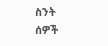ስንት ሰዎች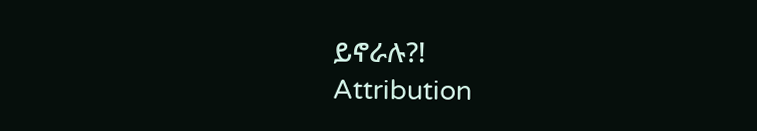ይኖራሉ?!
Attribution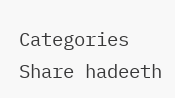Categories
Share hadeeth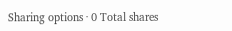Sharing options · 0 Total shares